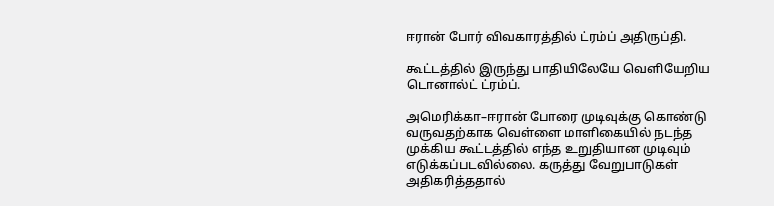ஈரான் போர் விவகாரத்தில் ட்ரம்ப் அதிருப்தி.

கூட்டத்தில் இருந்து பாதியிலேயே வெளியேறிய டொனால்ட் ட்ரம்ப்.

அமெரிக்கா–ஈரான் போரை முடிவுக்கு கொண்டு வருவதற்காக வெள்ளை மாளிகையில் நடந்த முக்கிய கூட்டத்தில் எந்த உறுதியான முடிவும் எடுக்கப்படவில்லை. கருத்து வேறுபாடுகள் அதிகரித்ததால்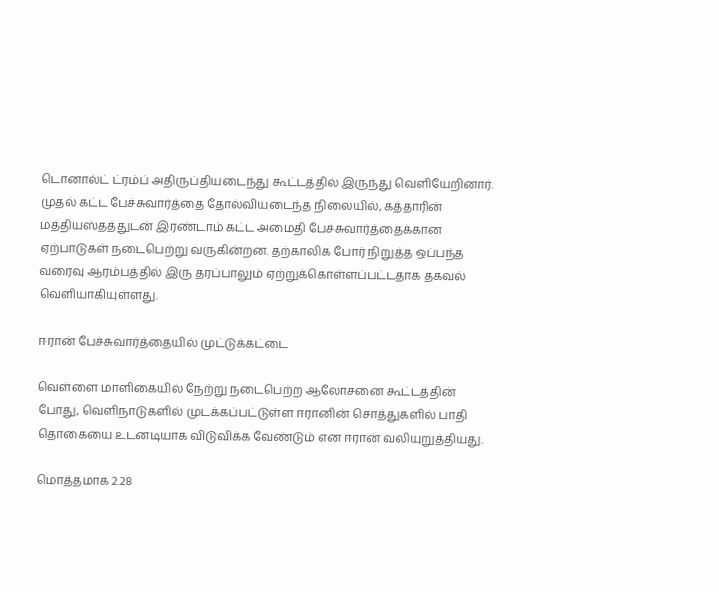டொனால்ட் ட்ரம்ப் அதிருப்தியடைந்து கூட்டத்தில் இருந்து வெளியேறினார். முதல் கட்ட பேச்சுவார்த்தை தோல்வியடைந்த நிலையில், கத்தாரின் மத்தியஸ்தத்துடன் இரண்டாம் கட்ட அமைதி பேச்சுவார்த்தைக்கான ஏற்பாடுகள் நடைபெற்று வருகின்றன. தற்காலிக போர் நிறுத்த ஒப்பந்த வரைவு ஆரம்பத்தில் இரு தரப்பாலும் ஏற்றுக்கொள்ளப்பட்டதாக தகவல் வெளியாகியுள்ளது.

ஈரான் பேச்சுவார்த்தையில் முட்டுக்கட்டை

வெள்ளை மாளிகையில் நேற்று நடைபெற்ற ஆலோசனை கூட்டத்தின் போது, வெளிநாடுகளில் முடக்கப்பட்டுள்ள ஈரானின் சொத்துகளில் பாதி தொகையை உடனடியாக விடுவிக்க வேண்டும் என ஈரான் வலியுறுத்தியது.

மொத்தமாக 2.28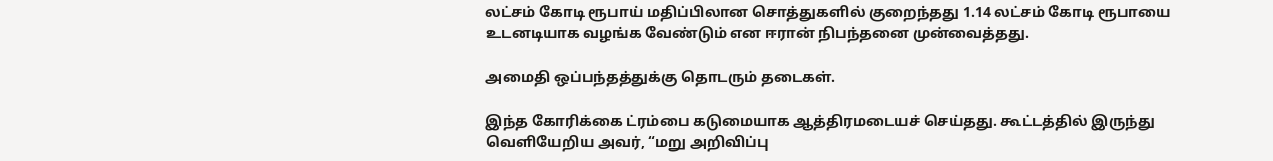லட்சம் கோடி ரூபாய் மதிப்பிலான சொத்துகளில் குறைந்தது 1.14 லட்சம் கோடி ரூபாயை உடனடியாக வழங்க வேண்டும் என ஈரான் நிபந்தனை முன்வைத்தது.

அமைதி ஒப்பந்தத்துக்கு தொடரும் தடைகள்.

இந்த கோரிக்கை ட்ரம்பை கடுமையாக ஆத்திரமடையச் செய்தது. கூட்டத்தில் இருந்து வெளியேறிய அவர், “மறு அறிவிப்பு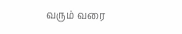வரும் வரை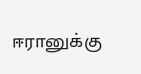ஈரானுக்கு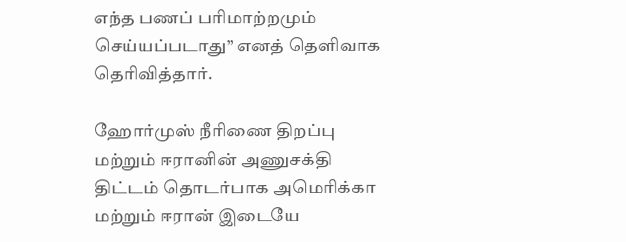எந்த பணப் பரிமாற்றமும் செய்யப்படாது” எனத் தெளிவாக தெரிவித்தார்.

ஹோர்முஸ் நீரிணை திறப்பு மற்றும் ஈரானின் அணுசக்தி திட்டம் தொடர்பாக அமெரிக்கா மற்றும் ஈரான் இடையே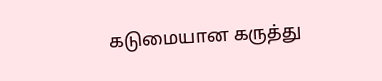கடுமையான கருத்து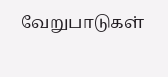வேறுபாடுகள்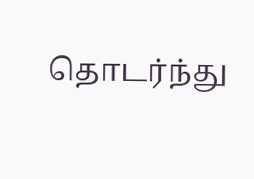தொடர்ந்து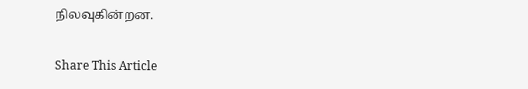நிலவுகின்றன.

Share This Article